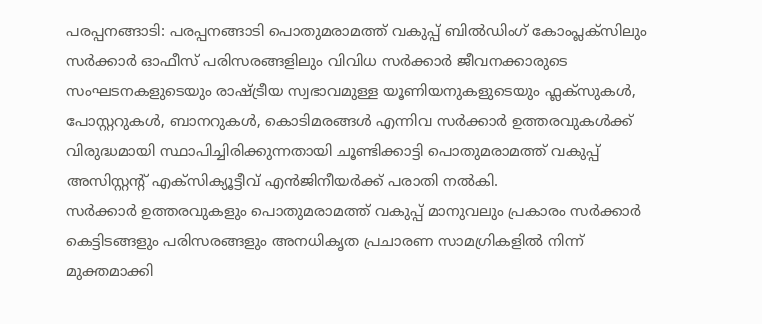പരപ്പനങ്ങാടി: പരപ്പനങ്ങാടി പൊതുമരാമത്ത് വകുപ്പ് ബിൽഡിംഗ് കോംപ്ലക്സിലും സർക്കാർ ഓഫീസ് പരിസരങ്ങളിലും വിവിധ സർക്കാർ ജീവനക്കാരുടെ സംഘടനകളുടെയും രാഷ്ട്രീയ സ്വഭാവമുള്ള യൂണിയനുകളുടെയും ഫ്ലക്സുകൾ, പോസ്റ്ററുകൾ, ബാനറുകൾ, കൊടിമരങ്ങൾ എന്നിവ സർക്കാർ ഉത്തരവുകൾക്ക് വിരുദ്ധമായി സ്ഥാപിച്ചിരിക്കുന്നതായി ചൂണ്ടിക്കാട്ടി പൊതുമരാമത്ത് വകുപ്പ് അസിസ്റ്റന്റ് എക്സിക്യൂട്ടീവ് എൻജിനീയർക്ക് പരാതി നൽകി.
സർക്കാർ ഉത്തരവുകളും പൊതുമരാമത്ത് വകുപ്പ് മാനുവലും പ്രകാരം സർക്കാർ കെട്ടിടങ്ങളും പരിസരങ്ങളും അനധികൃത പ്രചാരണ സാമഗ്രികളിൽ നിന്ന് മുക്തമാക്കി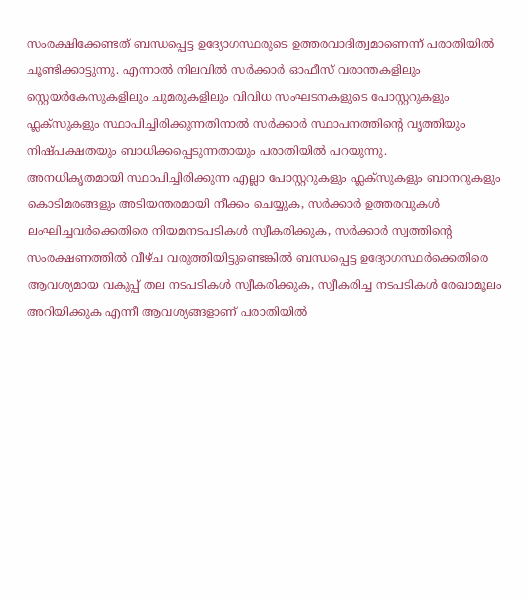സംരക്ഷിക്കേണ്ടത് ബന്ധപ്പെട്ട ഉദ്യോഗസ്ഥരുടെ ഉത്തരവാദിത്വമാണെന്ന് പരാതിയിൽ ചൂണ്ടിക്കാട്ടുന്നു. എന്നാൽ നിലവിൽ സർക്കാർ ഓഫീസ് വരാന്തകളിലും സ്റ്റെയർകേസുകളിലും ചുമരുകളിലും വിവിധ സംഘടനകളുടെ പോസ്റ്ററുകളും ഫ്ലക്സുകളും സ്ഥാപിച്ചിരിക്കുന്നതിനാൽ സർക്കാർ സ്ഥാപനത്തിന്റെ വൃത്തിയും നിഷ്പക്ഷതയും ബാധിക്കപ്പെടുന്നതായും പരാതിയിൽ പറയുന്നു.
അനധികൃതമായി സ്ഥാപിച്ചിരിക്കുന്ന എല്ലാ പോസ്റ്ററുകളും ഫ്ലക്സുകളും ബാനറുകളും കൊടിമരങ്ങളും അടിയന്തരമായി നീക്കം ചെയ്യുക, സർക്കാർ ഉത്തരവുകൾ ലംഘിച്ചവർക്കെതിരെ നിയമനടപടികൾ സ്വീകരിക്കുക, സർക്കാർ സ്വത്തിന്റെ സംരക്ഷണത്തിൽ വീഴ്ച വരുത്തിയിട്ടുണ്ടെങ്കിൽ ബന്ധപ്പെട്ട ഉദ്യോഗസ്ഥർക്കെതിരെ ആവശ്യമായ വകുപ്പ് തല നടപടികൾ സ്വീകരിക്കുക, സ്വീകരിച്ച നടപടികൾ രേഖാമൂലം അറിയിക്കുക എന്നീ ആവശ്യങ്ങളാണ് പരാതിയിൽ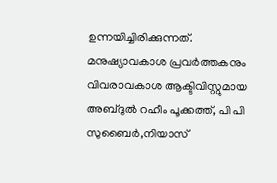ഉന്നയിച്ചിരിക്കുന്നത്.
മനുഷ്യാവകാശ പ്രവർത്തകനും വിവരാവകാശ ആക്ടിവിസ്റ്റുമായ അബ്ദുൽ റഹീം പൂക്കത്ത്, പി പി സുബൈർ,നിയാസ്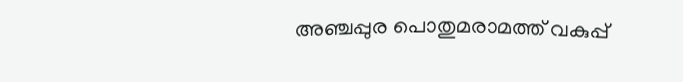അഞ്ചപ്പുര പൊതുമരാമത്ത് വകുപ്പ്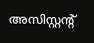അസിസ്റ്റന്റ്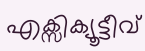എക്സിക്യൂട്ടീവ്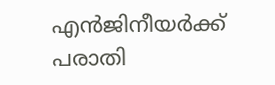എൻജിനീയർക്ക് പരാതി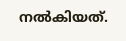നൽകിയത്.